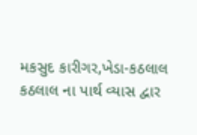મકસુદ કારીગર,ખેડા-કઠલાલ
કઠલાલ ના પાર્થ વ્યાસ દ્વાર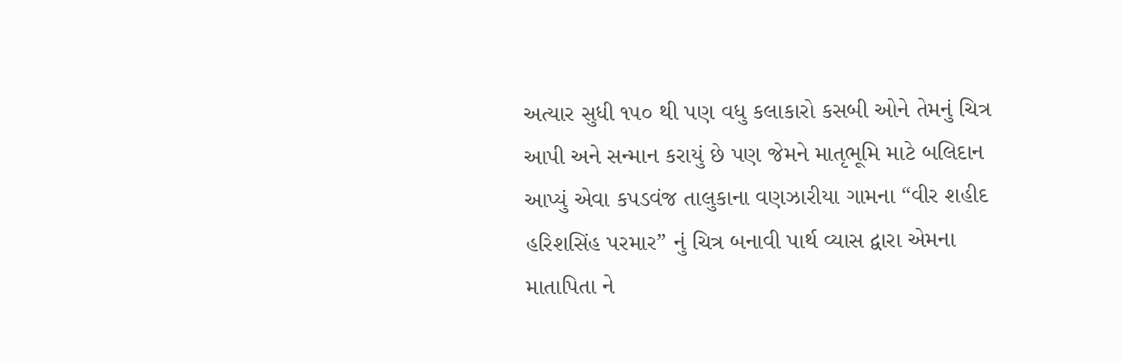અત્યાર સુધી ૧૫૦ થી પણ વધુ કલાકારો કસબી ઓને તેમનું ચિત્ર આપી અને સન્માન કરાયું છે પણ જેમને માતૃભૂમિ માટે બલિદાન આપ્યું એવા કપડવંજ તાલુકાના વણઝારીયા ગામના “વીર શહીદ હરિશસિંહ પરમાર” નું ચિત્ર બનાવી પાર્થ વ્યાસ દ્વારા એમના માતાપિતા ને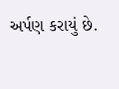અર્પણ કરાયું છે.